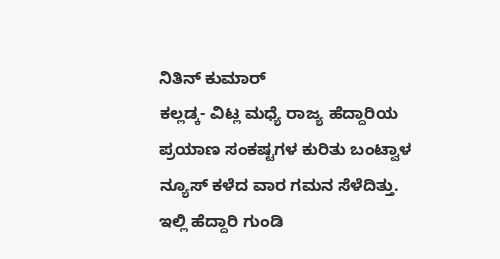ನಿತಿನ್ ಕುಮಾರ್
ಕಲ್ಲಡ್ಕ- ವಿಟ್ಲ ಮಧ್ಯೆ ರಾಜ್ಯ ಹೆದ್ದಾರಿಯ ಪ್ರಯಾಣ ಸಂಕಷ್ಟಗಳ ಕುರಿತು ಬಂಟ್ವಾಳ ನ್ಯೂಸ್ ಕಳೆದ ವಾರ ಗಮನ ಸೆಳೆದಿತ್ತು.
ಇಲ್ಲಿ ಹೆದ್ದಾರಿ ಗುಂಡಿ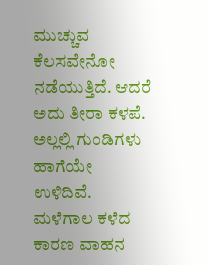ಮುಚ್ಚುವ ಕೆಲಸವೇನೋ ನಡೆಯುತ್ತಿದೆ. ಆದರೆ ಅದು ತೀರಾ ಕಳಪೆ. ಅಲ್ಲಲ್ಲಿ ಗುಂಡಿಗಳು ಹಾಗೆಯೇ ಉಳಿದಿವೆ. ಮಳೆಗಾಲ ಕಳೆದ ಕಾರಣ ವಾಹನ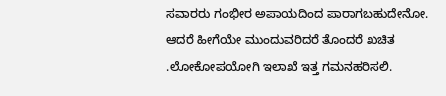ಸವಾರರು ಗಂಭೀರ ಅಪಾಯದಿಂದ ಪಾರಾಗಬಹುದೇನೋ. ಆದರೆ ಹೀಗೆಯೇ ಮುಂದುವರಿದರೆ ತೊಂದರೆ ಖಚಿತ .ಲೋಕೋಪಯೋಗಿ ಇಲಾಖೆ ಇತ್ತ ಗಮನಹರಿಸಲಿ.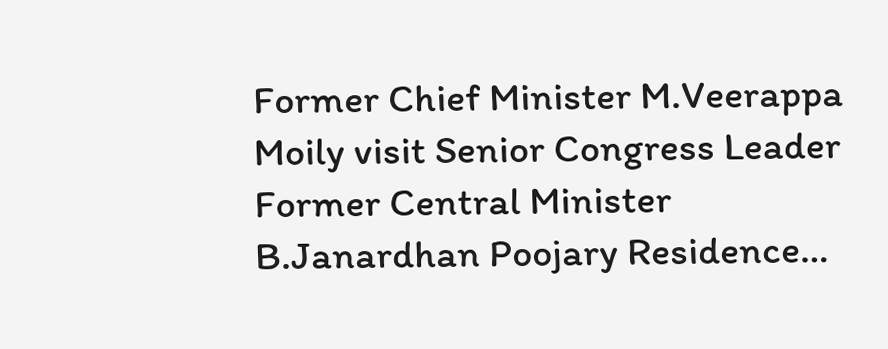Former Chief Minister M.Veerappa Moily visit Senior Congress Leader Former Central Minister B.Janardhan Poojary Residence…